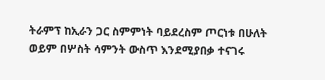ትራምፕ ከኢራን ጋር ስምምነት ባይደረስም ጦርነቱ በሁለት ወይም በሦስት ሳምንት ውስጥ እንደሚያበቃ ተናገሩ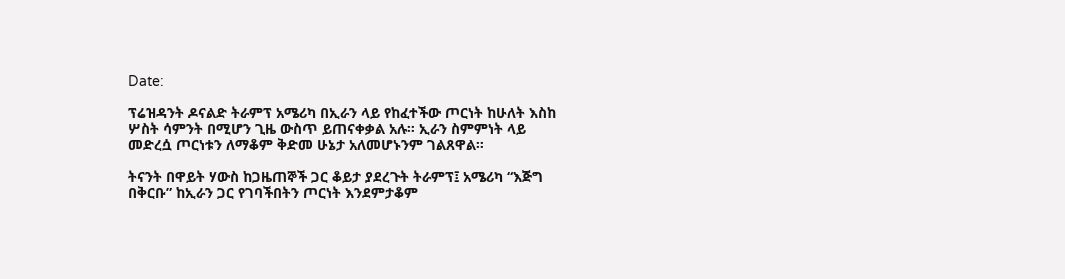Date:

ፕሬዝዳንት ዶናልድ ትራምፕ አሜሪካ በኢራን ላይ የከፈተችው ጦርነት ከሁለት እስከ ሦስት ሳምንት በሚሆን ጊዜ ውስጥ ይጠናቀቃል አሉ። ኢራን ስምምነት ላይ መድረሷ ጦርነቱን ለማቆም ቅድመ ሁኔታ አለመሆኑንም ገልጸዋል።

ትናንት በዋይት ሃውስ ከጋዜጠኞች ጋር ቆይታ ያደረጉት ትራምፕ፤ አሜሪካ “እጅግ በቅርቡ” ከኢራን ጋር የገባችበትን ጦርነት እንደምታቆም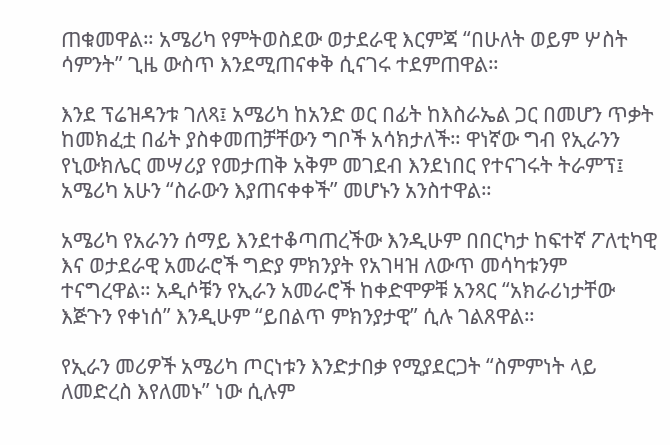ጠቁመዋል። አሜሪካ የምትወስደው ወታደራዊ እርምጃ “በሁለት ወይም ሦስት ሳምንት” ጊዜ ውስጥ እንደሚጠናቀቅ ሲናገሩ ተደምጠዋል።

እንደ ፕሬዝዳንቱ ገለጻ፤ አሜሪካ ከአንድ ወር በፊት ከእስራኤል ጋር በመሆን ጥቃት ከመክፈቷ በፊት ያስቀመጠቻቸውን ግቦች አሳክታለች። ዋነኛው ግብ የኢራንን የኒውክሌር መሣሪያ የመታጠቅ አቅም መገደብ እንደነበር የተናገሩት ትራምፕ፤ አሜሪካ አሁን “ስራውን እያጠናቀቀች” መሆኑን አንስተዋል።

አሜሪካ የአራንን ሰማይ እንደተቆጣጠረችው እንዲሁም በበርካታ ከፍተኛ ፖለቲካዊ እና ወታደራዊ አመራሮች ግድያ ምክንያት የአገዛዝ ለውጥ መሳካቱንም ተናግረዋል። አዲሶቹን የኢራን አመራሮች ከቀድሞዎቹ አንጻር “አክራሪነታቸው እጅጉን የቀነሰ” እንዲሁም “ይበልጥ ምክንያታዊ” ሲሉ ገልጸዋል።

የኢራን መሪዎች አሜሪካ ጦርነቱን እንድታበቃ የሚያደርጋት “ስምምነት ላይ ለመድረስ እየለመኑ” ነው ሲሉም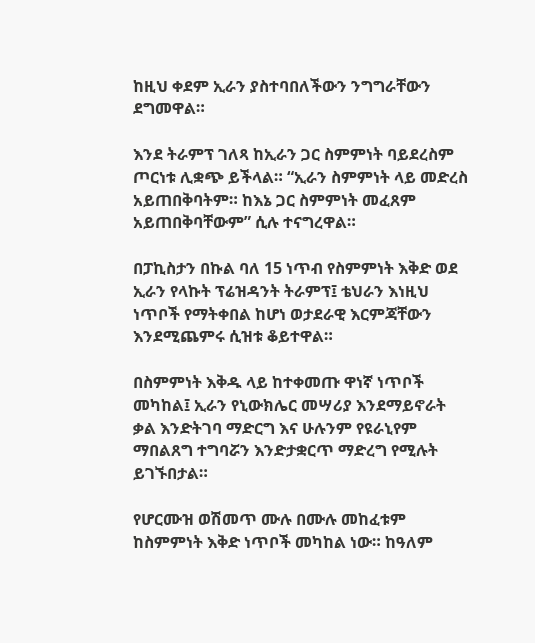ከዚህ ቀደም ኢራን ያስተባበለችውን ንግግራቸውን ደግመዋል።

እንደ ትራምፕ ገለጻ ከኢራን ጋር ስምምነት ባይደረስም ጦርነቱ ሊቋጭ ይችላል። “ኢራን ስምምነት ላይ መድረስ አይጠበቅባትም። ከእኔ ጋር ስምምነት መፈጸም አይጠበቅባቸውም” ሲሉ ተናግረዋል።

በፓኪስታን በኩል ባለ 15 ነጥብ የስምምነት እቅድ ወደ ኢራን የላኩት ፕሬዝዳንት ትራምፕ፤ ቴህራን እነዚህ ነጥቦች የማትቀበል ከሆነ ወታደራዊ እርምጃቸውን እንደሚጨምሩ ሲዝቱ ቆይተዋል።

በስምምነት እቅዱ ላይ ከተቀመጡ ዋነኛ ነጥቦች መካከል፤ ኢራን የኒውክሌር መሣሪያ እንደማይኖራት ቃል እንድትገባ ማድርግ እና ሁሉንም የዩራኒየም ማበልጸግ ተግባሯን እንድታቋርጥ ማድረግ የሚሉት ይገኙበታል።

የሆርሙዝ ወሽመጥ ሙሉ በሙሉ መከፈቱም ከስምምነት እቅድ ነጥቦች መካከል ነው። ከዓለም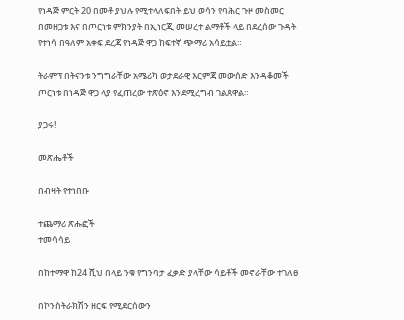የነዳጅ ምርት 20 በመቶ ያህሉ የሚተላለፍበት ይህ ወሳን የባሕር ጉዞ መስመር በመዘጋቱ እና በጦርነቱ ምክንያት በኢነርጂ መሠረተ ልማቶች ላይ በደረሰው ጉዳት የተነሳ በዓለም አቀፍ ደረጃ የነዳጅ ዋጋ ከፍተኛ ጭማሪ አሳይቷል።

ትራምፕ በትናንቱ ንግግራቸው አሜሪካ ወታደራዊ እርምጃ መውሰድ እንዳቆመች ጦርነቱ በነዳጅ ዋጋ ላያ የፈጠረው ተጽዕኖ እንደሚረግብ ገልጸዋል።

ያጋሩ!

መጽሔቶች

በብዛት የተነበቡ

ተጨማሪ ጽሑፎች
ተመሳሳይ

በከተማዋ ከ24 ሺህ በላይ ንቁ የግንባታ ፈቃድ ያላቸው ሳይቶች መኖራቸው ተገለፀ

በኮንስትራክሽን ዘርፍ የሚደርሰውን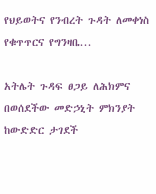የህይወትና የንብረት ጉዳት ለመቀነስ የቁጥጥርና የግንዛቤ...

አትሌት ጉዳፍ ፀጋይ ለሕክምና በወሰደችው መድኃኒት ምክንያት ከውድድር ታገደች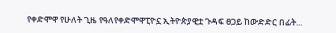የቀድሞዋ የሁለት ጊዜ የዓለየቀድሞዋፒዮኗ ኢትዮጵያዊቷ ጉዳፍ ፀጋይ ከውድድር በፊት...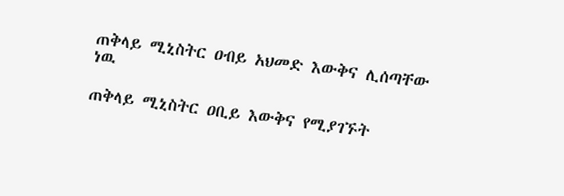ጠቅላይ ሚኒስትር ዐብይ አህመድ እውቅና ሊሰጣቸው ነዉ

ጠቅላይ ሚኒስትር ዐቢይ እውቅና የሚያገኙት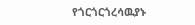የጎርጎርጎረሳዉያኑ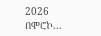2026 በሞሮኮ...